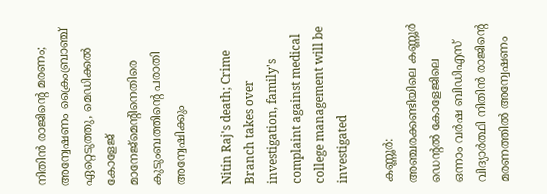നിതിൻ രാജിന്റെ മരണം; അന്വേഷണം ക്രൈംബ്രാഞ്ച് ഏറ്റെടുത്തു, മെഡിക്കൽ കോളേജ് മാനേജ്മെൻ്റിനെതിരെ കുടുംബത്തിൻ്റെ പരാതി അന്വേഷിക്കും

Nitin Raj's death; Crime Branch takes over investigation, family's complaint against medical college management will be investigated

കണ്ണൂര്‍: അഞ്ചരക്കണ്ടിയിലെ കണ്ണൂർ ഡെന്റൽ കോളേജിലെ ഒന്നാം വർഷ ബിഡിഎസ് വിദ്യാർത്ഥി നിതിൻ രാജിന്റെ മരണത്തിൽ അന്വേഷണം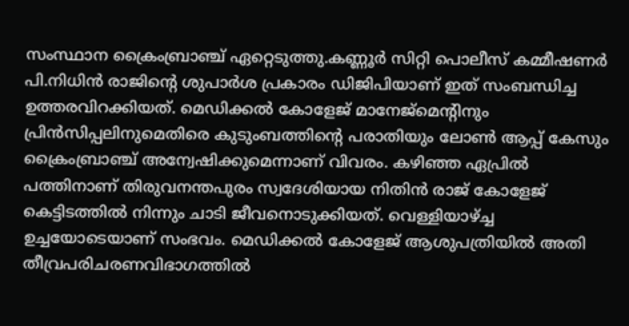സംസ്ഥാന ക്രൈംബ്രാഞ്ച് ഏറ്റെടുത്തു.കണ്ണൂർ സിറ്റി പൊലീസ് കമ്മീഷണർ പി.നിധിൻ രാജിൻ്റെ ശുപാർശ പ്രകാരം ഡിജിപിയാണ് ഇത് സംബന്ധിച്ച ഉത്തരവിറക്കിയത്. മെഡിക്കൽ കോളേജ് മാനേജ്മെൻ്റിനും പ്രിൻസിപ്പലിനുമെതിരെ കുടുംബത്തിന്റെ പരാതിയും ലോൺ ആപ്പ് കേസും ക്രൈംബ്രാഞ്ച് അന്വേഷിക്കുമെന്നാണ് വിവരം. കഴിഞ്ഞ ഏപ്രിൽ പത്തിനാണ് തിരുവനന്തപുരം സ്വദേശിയായ നിതിന്‍ രാജ് കോളേജ് കെട്ടിടത്തില്‍ നിന്നും ചാടി ജീവനൊടുക്കിയത്. വെള്ളിയാഴ്ച്ച ഉച്ചയോടെയാണ് സംഭവം. മെഡിക്കൽ കോളേജ് ആശുപത്രിയിൽ അതി തീവ്രപരിചരണവിഭാഗത്തിൽ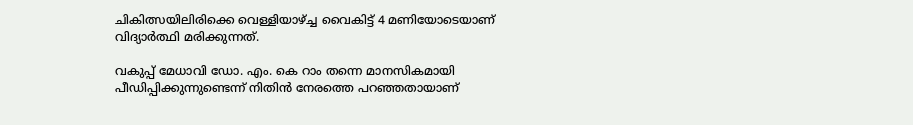ചികിത്സയിലിരിക്കെ വെള്ളിയാഴ്ച്ച വൈകിട്ട് 4 മണിയോടെയാണ് വിദ്യാർത്ഥി മരിക്കുന്നത്.

വകുപ്പ് മേധാവി ഡോ. എം. കെ റാം തന്നെ മാനസികമായി പീഡിപ്പിക്കുന്നുണ്ടെന്ന് നിതിന്‍ നേരത്തെ പറഞ്ഞതായാണ്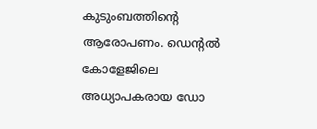കുടുംബത്തിന്റെ ആരോപണം. ഡെന്റൽ കോളേജിലെ അധ്യാപകരായ ഡോ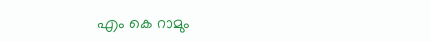എം കെ റാമും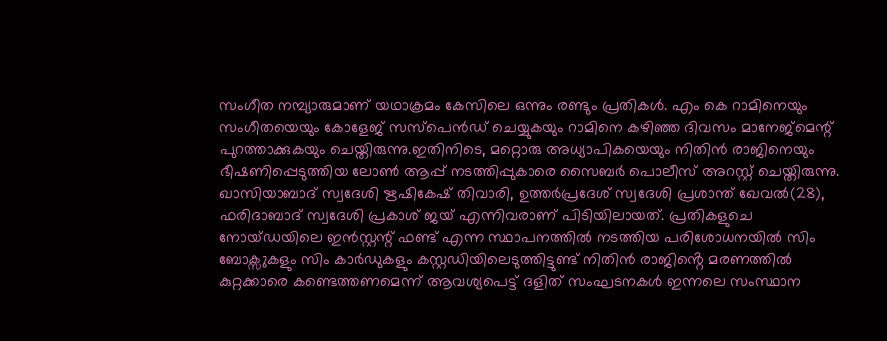സംഗീത നമ്പ്യാരുമാണ് യഥാക്രമം കേസിലെ ഒന്നും രണ്ടും പ്രതികൾ. എം കെ റാമിനെയും സംഗീതയെയും കോളേജ് സസ്പെന്‍ഡ് ചെയ്യുകയും റാമിനെ കഴിഞ്ഞ ദിവസം മാനേജ്മെന്റ് പുറത്താക്കുകയും ചെയ്തിരുന്നു.ഇതിനിടെ, മറ്റൊരു അധ്യാപികയെയും നിതിൻ രാജിനെയും ഭീഷണിപ്പെടുത്തിയ ലോണ്‍ ആപ്പ് നടത്തിപ്പുകാരെ സൈബർ പൊലീസ് അറസ്റ്റ് ചെയ്തിരുന്നു. ഖാസിയാബാദ് സ്വദേശി ഋഷികേഷ് തിവാരി, ഉത്തർപ്രദേശ് സ്വദേശി പ്രശാന്ത് ഖേവൽ(28), ഫരിദാബാദ് സ്വദേശി പ്രകാശ് ജയ് എന്നിവരാണ് പിടിയിലായത്. പ്രതികളുചെ നോയ്ഡയിലെ ഇൻസ്റ്റന്റ് ഫണ്ട് എന്ന സ്ഥാപനത്തിൽ നടത്തിയ പരിശോധനയിൽ സിം ബോക്സുകളും സിം കാർഡുകളും കസ്റ്റഡിയിലെടുത്തിട്ടുണ്ട് നിതിൻ രാജിൻ്റെ മരണത്തിൽ കുറ്റക്കാരെ കണ്ടെത്തണമെന്ന് ആവശ്യപെട്ട് ദളിത് സംഘടനകൾ ഇന്നലെ സംസ്ഥാന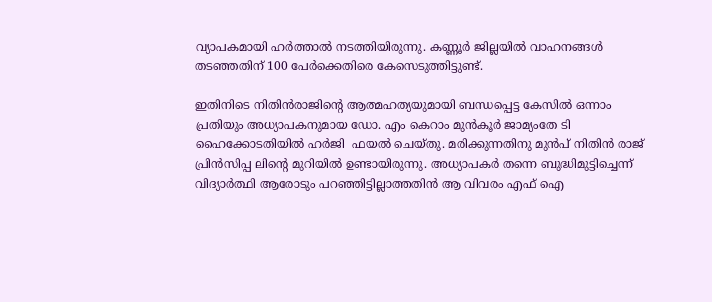വ്യാപകമായി ഹർത്താൽ നടത്തിയിരുന്നു. കണ്ണൂർ ജില്ലയിൽ വാഹനങ്ങൾ തടഞ്ഞതിന് 100 പേർക്കെതിരെ കേസെടുത്തിട്ടുണ്ട്.

ഇതിനിടെ നിതിൻരാജിന്റെ ആത്മഹത്യയുമായി ബന്ധപ്പെട്ട കേസിൽ ഒന്നാം പ്രതിയും അധ്യാപകനുമായ ഡോ. എം കെറാം മുൻകൂർ ജാമ്യംതേ ടി ഹൈക്കോടതിയിൽ ഹർജി  ഫയൽ ചെയ്തു. മരിക്കുന്നതിനു മുൻപ് നിതിൻ രാജ് പ്രിൻസിപ്പ ലിന്റെ മുറിയിൽ ഉണ്ടായിരുന്നു. അധ്യാപകർ തന്നെ ബുദ്ധിമുട്ടിച്ചെന്ന് വിദ്യാർത്ഥി ആരോടും പറഞ്ഞിട്ടില്ലാത്തതിൻ ആ വിവരം എഫ് ഐ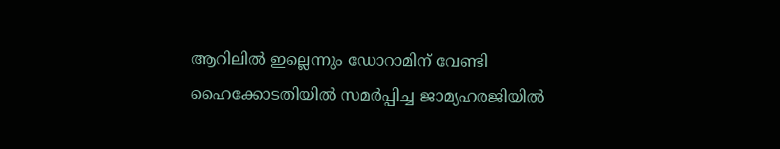ആറിലിൽ ഇല്ലെന്നും ഡോറാമിന് വേണ്ടി ഹൈക്കോടതിയിൽ സമർപ്പിച്ച ജാമ്യഹരജിയിൽ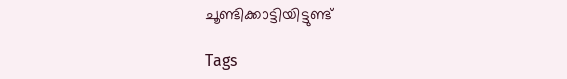ചൂണ്ടിക്കാട്ടിയിട്ടുണ്ട്

Tags